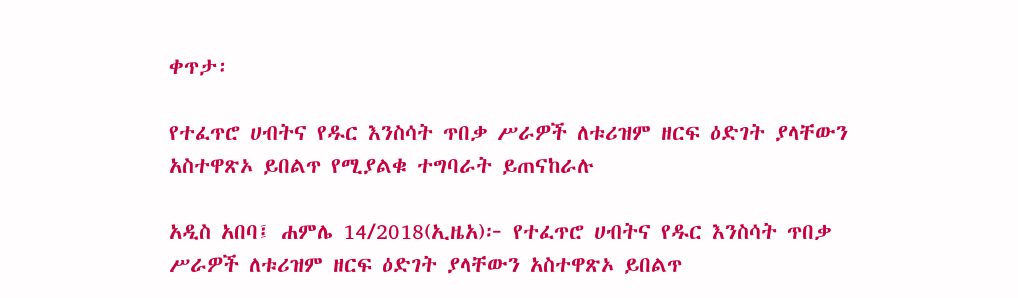ቀጥታ፡

የተፈጥሮ ሀብትና የዱር እንስሳት ጥበቃ ሥራዎች ለቱሪዝም ዘርፍ ዕድገት ያላቸውን አስተዋጽኦ ይበልጥ የሚያልቁ ተግባራት ይጠናከራሉ

አዲስ አበባ፤ ሐምሌ 14/2018(ኢዜአ)፦ የተፈጥሮ ሀብትና የዱር እንስሳት ጥበቃ ሥራዎች ለቱሪዝም ዘርፍ ዕድገት ያላቸውን አስተዋጽኦ ይበልጥ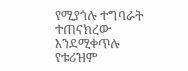የሚያጎሉ ተግባራት ተጠናክረው እንደሚቀጥሉ የቱሪዝም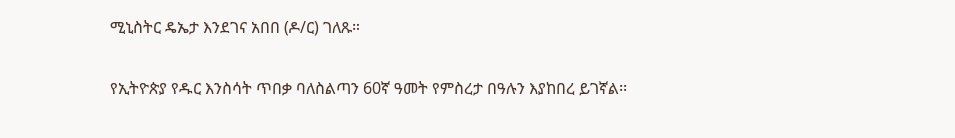ሚኒስትር ዴኤታ እንደገና አበበ (ዶ/ር) ገለጹ።

የኢትዮጵያ የዱር እንስሳት ጥበቃ ባለስልጣን 60ኛ ዓመት የምስረታ በዓሉን እያከበረ ይገኛል፡፡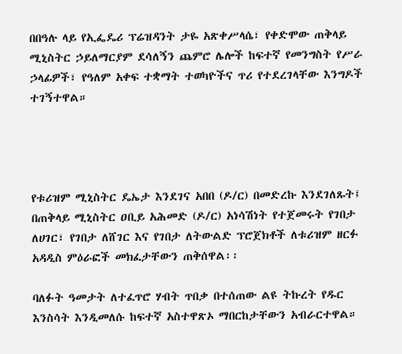በበዓሉ ላይ የኢፌዴሪ ፕሬዝዳንት ታዬ አጽቀሥላሴ፣ የቀድሞው ጠቅላይ ሚኒስትር ኃይለማርያም ደሳለኝን ጨምሮ ሌሎች ከፍተኛ የመንግስት የሥራ ኃላፊዎች፣ የዓለም አቀፍ ተቋማት ተወካዮችና ጥሪ የተደረገላቸው እንግዶች ተገኝተዋል።




የቱሪዝም ሚኒስትር ዴኤታ እንደገና አበበ (ዶ/ር) በመድረኩ እንደገለጹት፤ በጠቅላይ ሚኒስትር ዐቢይ አሕመድ (ዶ/ር) አነሳሽነት የተጀመሩት የገበታ ለሀገር፣ የገበታ ለሸገር እና የገበታ ለትውልድ ፕሮጀክቶች ለቱሪዝም ዘርፉ አዳዲስ ምዕራፎች መክፈታቸውን ጠቅሰዋል፡፡

ባለፉት ዓመታት ለተፈጥሮ ሃብት ጥበቃ በተሰጠው ልዩ ትኩረት የዱር እንስሳት እንዲመለሱ ከፍተኛ አስተዋጽኦ ማበርከታቸውን አብራርተዋል።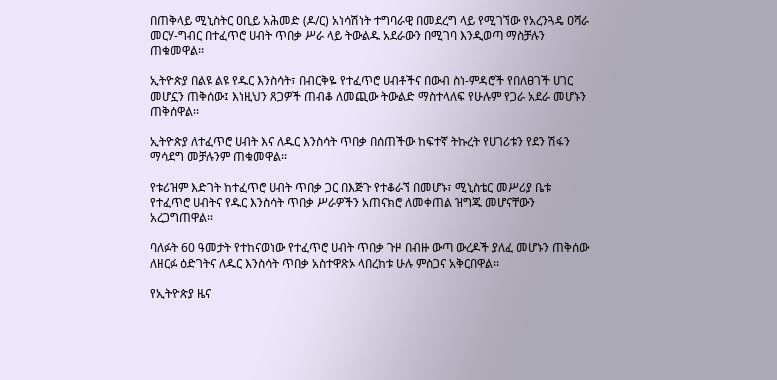በጠቅላይ ሚኒስትር ዐቢይ አሕመድ (ዶ/ር) አነሳሽነት ተግባራዊ በመደረግ ላይ የሚገኘው የአረንጓዴ ዐሻራ መርሃ-ግብር በተፈጥሮ ሀብት ጥበቃ ሥራ ላይ ትውልዱ አደራውን በሚገባ እንዲወጣ ማስቻሉን ጠቁመዋል፡፡

ኢትዮጵያ በልዩ ልዩ የዱር እንስሳት፣ በብርቅዬ የተፈጥሮ ሀብቶችና በውብ ስነ-ምዳሮች የበለፀገች ሀገር መሆኗን ጠቅሰው፤ እነዚህን ጸጋዎች ጠብቆ ለመጪው ትውልድ ማስተላለፍ የሁሉም የጋራ አደራ መሆኑን ጠቅሰዋል፡፡

ኢትዮጵያ ለተፈጥሮ ሀብት እና ለዱር እንስሳት ጥበቃ በሰጠችው ከፍተኛ ትኩረት የሀገሪቱን የደን ሽፋን ማሳደግ መቻሉንም ጠቁመዋል፡፡

የቱሪዝም እድገት ከተፈጥሮ ሀብት ጥበቃ ጋር በእጅጉ የተቆራኘ በመሆኑ፣ ሚኒስቴር መሥሪያ ቤቱ የተፈጥሮ ሀብትና የዱር እንስሳት ጥበቃ ሥራዎችን አጠናክሮ ለመቀጠል ዝግጁ መሆናቸውን አረጋግጠዋል፡፡

ባለፉት 60 ዓመታት የተከናወነው የተፈጥሮ ሀብት ጥበቃ ጉዞ በብዙ ውጣ ውረዶች ያለፈ መሆኑን ጠቅሰው ለዘርፉ ዕድገትና ለዱር እንስሳት ጥበቃ አስተዋጽኦ ላበረከቱ ሁሉ ምስጋና አቅርበዋል፡፡

የኢትዮጵያ ዜና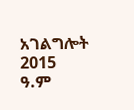አገልግሎት
2015
ዓ.ም